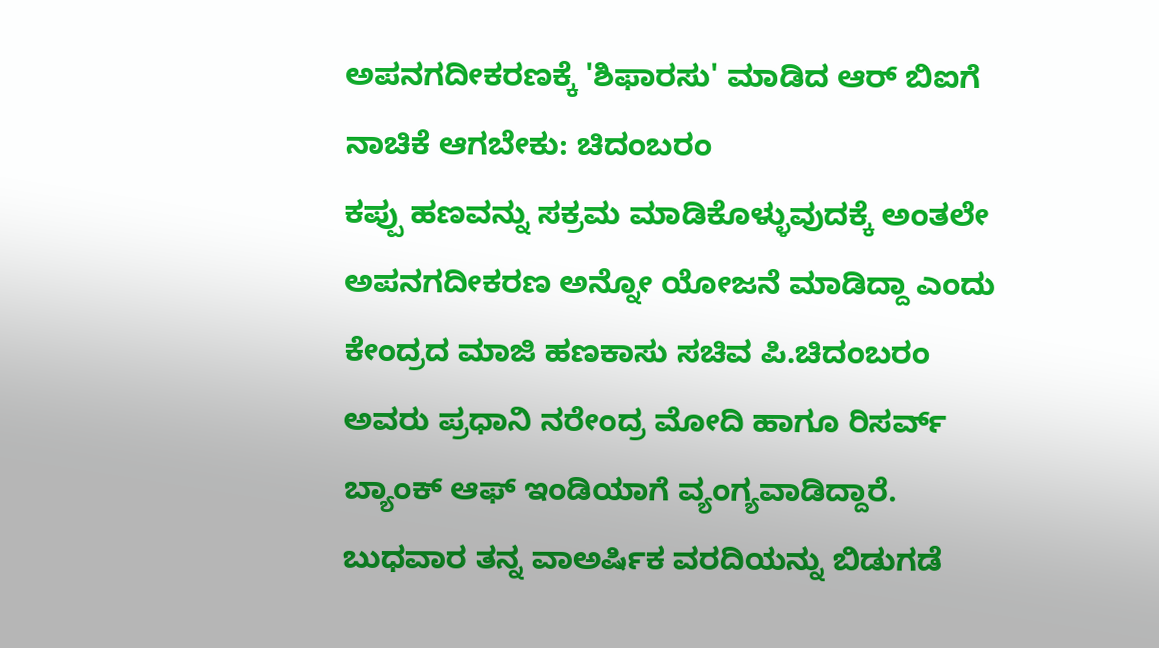ಅಪನಗದೀಕರಣಕ್ಕೆ 'ಶಿಫಾರಸು' ಮಾಡಿದ ಆರ್ ಬಿಐಗೆ ನಾಚಿಕೆ ಆಗಬೇಕು: ಚಿದಂಬರಂ
ಕಪ್ಪು ಹಣವನ್ನು ಸಕ್ರಮ ಮಾಡಿಕೊಳ್ಳುವುದಕ್ಕೆ ಅಂತಲೇ ಅಪನಗದೀಕರಣ ಅನ್ನೋ ಯೋಜನೆ ಮಾಡಿದ್ದಾ ಎಂದು ಕೇಂದ್ರದ ಮಾಜಿ ಹಣಕಾಸು ಸಚಿವ ಪಿ.ಚಿದಂಬರಂ ಅವರು ಪ್ರಧಾನಿ ನರೇಂದ್ರ ಮೋದಿ ಹಾಗೂ ರಿಸರ್ವ್ ಬ್ಯಾಂಕ್ ಆಫ್ ಇಂಡಿಯಾಗೆ ವ್ಯಂಗ್ಯವಾಡಿದ್ದಾರೆ.
ಬುಧವಾರ ತನ್ನ ವಾಅರ್ಷಿಕ ವರದಿಯನ್ನು ಬಿಡುಗಡೆ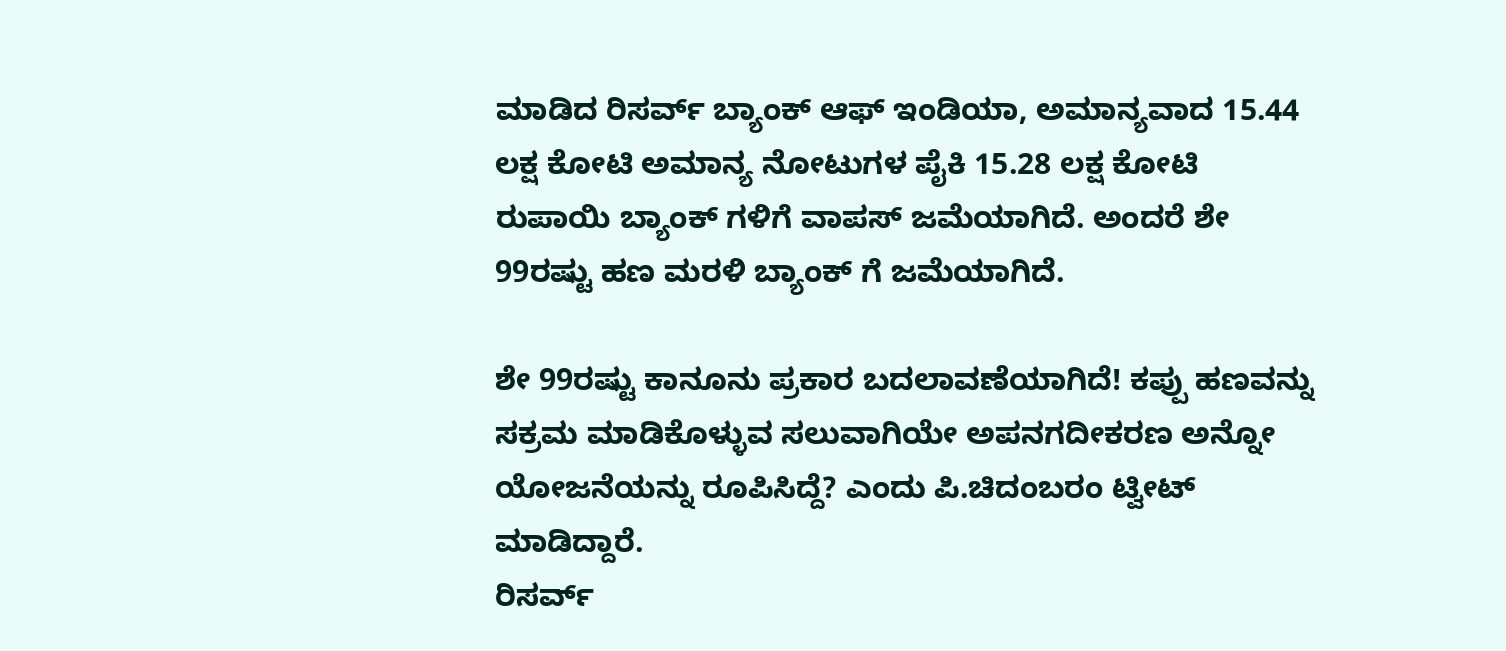ಮಾಡಿದ ರಿಸರ್ವ್ ಬ್ಯಾಂಕ್ ಆಫ್ ಇಂಡಿಯಾ, ಅಮಾನ್ಯವಾದ 15.44 ಲಕ್ಷ ಕೋಟಿ ಅಮಾನ್ಯ ನೋಟುಗಳ ಪೈಕಿ 15.28 ಲಕ್ಷ ಕೋಟಿ ರುಪಾಯಿ ಬ್ಯಾಂಕ್ ಗಳಿಗೆ ವಾಪಸ್ ಜಮೆಯಾಗಿದೆ. ಅಂದರೆ ಶೇ 99ರಷ್ಟು ಹಣ ಮರಳಿ ಬ್ಯಾಂಕ್ ಗೆ ಜಮೆಯಾಗಿದೆ.

ಶೇ 99ರಷ್ಟು ಕಾನೂನು ಪ್ರಕಾರ ಬದಲಾವಣೆಯಾಗಿದೆ! ಕಪ್ಪು ಹಣವನ್ನು ಸಕ್ರಮ ಮಾಡಿಕೊಳ್ಳುವ ಸಲುವಾಗಿಯೇ ಅಪನಗದೀಕರಣ ಅನ್ನೋ ಯೋಜನೆಯನ್ನು ರೂಪಿಸಿದ್ದೆ? ಎಂದು ಪಿ.ಚಿದಂಬರಂ ಟ್ವೀಟ್ ಮಾಡಿದ್ದಾರೆ.
ರಿಸರ್ವ್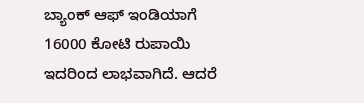ಬ್ಯಾಂಕ್ ಆಫ್ ಇಂಡಿಯಾಗೆ 16000 ಕೋಟಿ ರುಪಾಯಿ ಇದರಿಂದ ಲಾಭವಾಗಿದೆ. ಆದರೆ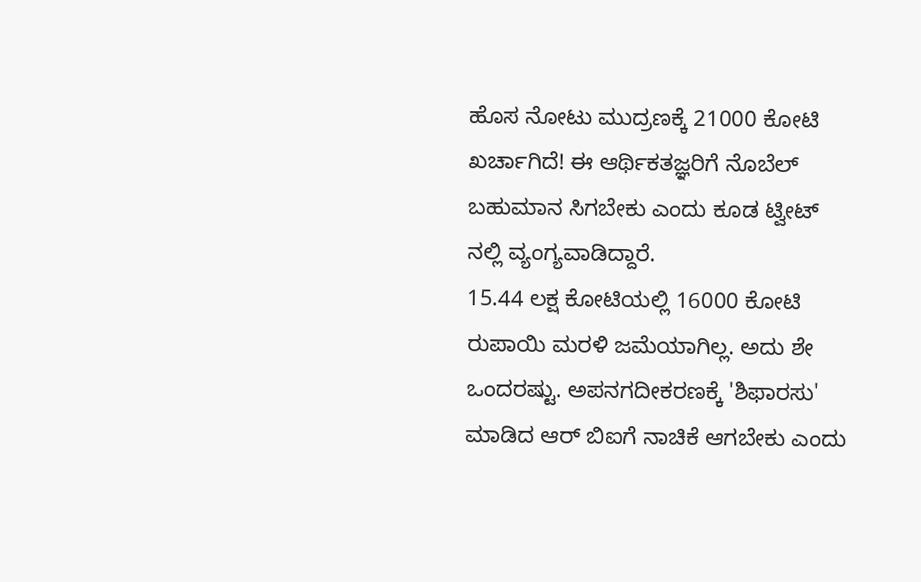ಹೊಸ ನೋಟು ಮುದ್ರಣಕ್ಕೆ 21000 ಕೋಟಿ ಖರ್ಚಾಗಿದೆ! ಈ ಆರ್ಥಿಕತಜ್ಞರಿಗೆ ನೊಬೆಲ್ ಬಹುಮಾನ ಸಿಗಬೇಕು ಎಂದು ಕೂಡ ಟ್ವೀಟ್ ನಲ್ಲಿ ವ್ಯಂಗ್ಯವಾಡಿದ್ದಾರೆ.
15.44 ಲಕ್ಷ ಕೋಟಿಯಲ್ಲಿ 16000 ಕೋಟಿ ರುಪಾಯಿ ಮರಳಿ ಜಮೆಯಾಗಿಲ್ಲ. ಅದು ಶೇ ಒಂದರಷ್ಟು. ಅಪನಗದೀಕರಣಕ್ಕೆ 'ಶಿಫಾರಸು' ಮಾಡಿದ ಆರ್ ಬಿಐಗೆ ನಾಚಿಕೆ ಆಗಬೇಕು ಎಂದು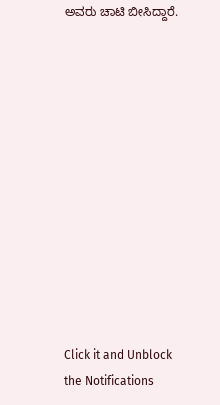ಅವರು ಚಾಟಿ ಬೀಸಿದ್ದಾರೆ.












Click it and Unblock the Notifications